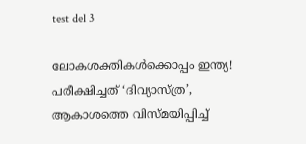test del 3

ലോകശക്തികൾക്കൊപ്പം ഇന്ത്യ! പരീക്ഷിച്ചത് ‘ദിവ്യാസ്ത്ര’, ആകാശത്തെ വിസ്മയിപ്പിച്ച്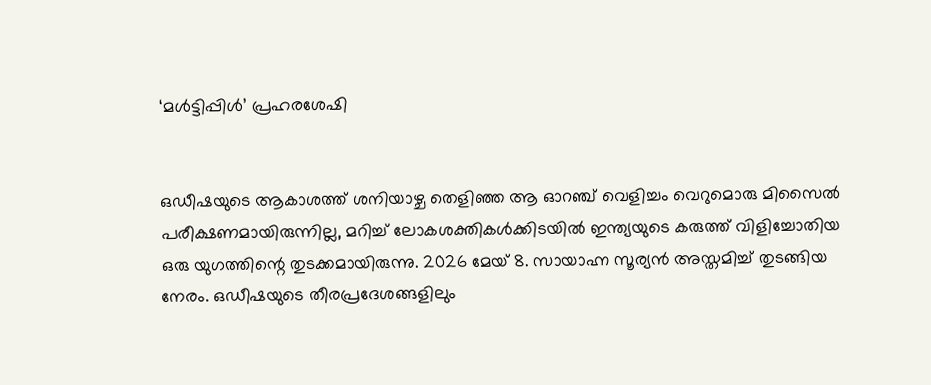‘മൾട്ടിപ്പിൾ’ പ്രഹരശേഷി


ഒഡീഷയുടെ ആകാശത്ത് ശനിയാഴ്ച തെളിഞ്ഞ ആ ഓറഞ്ച് വെളിച്ചം വെറുമൊരു മിസൈൽ പരീക്ഷണമായിരുന്നില്ല, മറിച്ച് ലോകശക്തികൾക്കിടയിൽ ഇന്ത്യയുടെ കരുത്ത് വിളിച്ചോതിയ ഒരു യുഗത്തിന്റെ തുടക്കമായിരുന്നു. 2026 മേയ് 8. സായാഹ്ന സൂര്യൻ അസ്തമിച്ച് തുടങ്ങിയ നേരം. ഒഡീഷയുടെ തീരപ്രദേശങ്ങളിലും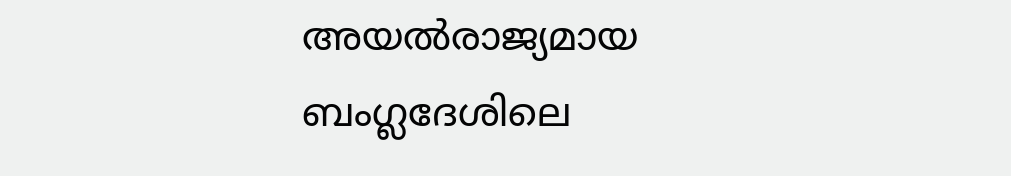അയൽരാജ്യമായ ബംഗ്ലദേശിലെ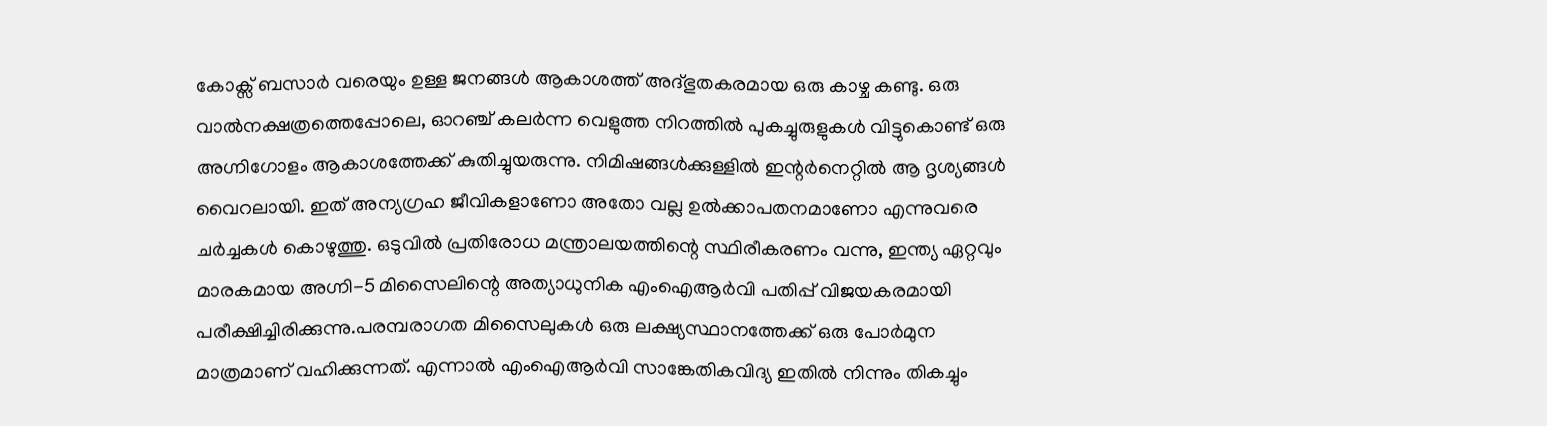കോക്സ് ബസാർ വരെയും ഉള്ള ജനങ്ങൾ ആകാശത്ത് അദ്ഭുതകരമായ ഒരു കാഴ്ച കണ്ടു. ഒരു വാൽനക്ഷത്രത്തെപ്പോലെ, ഓറഞ്ച് കലർന്ന വെളുത്ത നിറത്തിൽ പുകച്ചുരുളുകൾ വിട്ടുകൊണ്ട് ഒരു അഗ്നിഗോളം ആകാശത്തേക്ക് കുതിച്ചുയരുന്നു. നിമിഷങ്ങൾക്കുള്ളിൽ ഇന്റർനെറ്റിൽ ആ ദൃശ്യങ്ങൾ വൈറലായി. ഇത് അന്യഗ്രഹ ജീവികളാണോ അതോ വല്ല ഉൽക്കാപതനമാണോ എന്നുവരെ ചർച്ചകൾ കൊഴുത്തു. ഒടുവിൽ പ്രതിരോധ മന്ത്രാലയത്തിന്റെ സ്ഥിരീകരണം വന്നു, ഇന്ത്യ ഏറ്റവും മാരകമായ അഗ്നി-5 മിസൈലിന്റെ അത്യാധുനിക എംഐആർവി പതിപ്പ് വിജയകരമായി പരീക്ഷിച്ചിരിക്കുന്നു.പരമ്പരാഗത മിസൈലുകൾ ഒരു ലക്ഷ്യസ്ഥാനത്തേക്ക് ഒരു പോർമുന മാത്രമാണ് വഹിക്കുന്നത്. എന്നാൽ എംഐആർവി സാങ്കേതികവിദ്യ ഇതിൽ നിന്നും തികച്ചും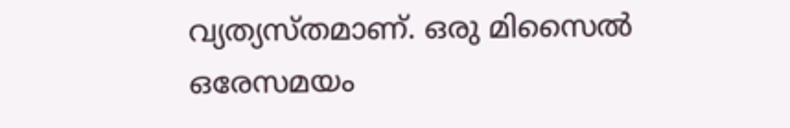വ്യത്യസ്തമാണ്. ഒരു മിസൈൽ ഒരേസമയം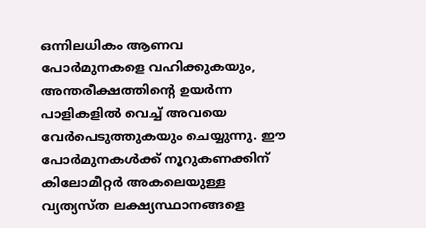ഒന്നിലധികം ആണവ പോർമുനകളെ വഹിക്കുകയും, അന്തരീക്ഷത്തിന്റെ ഉയർന്ന പാളികളിൽ വെച്ച് അവയെ വേർപെടുത്തുകയും ചെയ്യുന്നു. ഈ പോർമുനകൾക്ക് നൂറുകണക്കിന് കിലോമീറ്റർ അകലെയുള്ള വ്യത്യസ്ത ലക്ഷ്യസ്ഥാനങ്ങളെ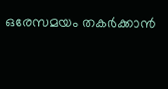ഒരേസമയം തകർക്കാൻ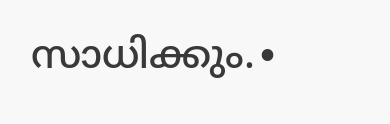സാധിക്കും.∙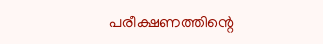പരീക്ഷണത്തിന്റെ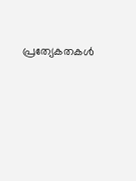പ്രത്യേകതകൾ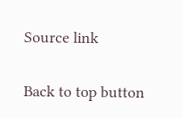Source link

Back to top button